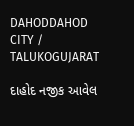DAHODDAHOD CITY / TALUKOGUJARAT

દાહોદ નજીક આવેલ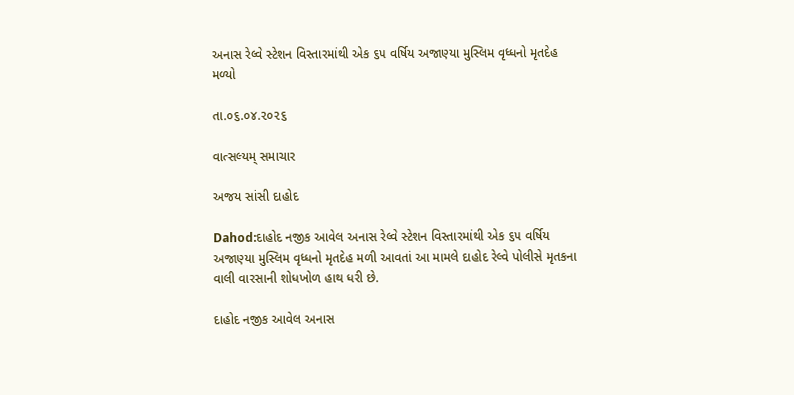અનાસ રેલ્વે સ્ટેશન વિસ્તારમાંથી એક ૬૫ વર્ષિય અજાણ્યા મુસ્લિમ વૃધ્ધનો મૃતદેહ મળ્યો

તા.૦૬.૦૪.૨૦૨૬

વાત્સલ્યમ્ સમાચાર

અજય સાંસી દાહોદ

Dahod:દાહોદ નજીક આવેલ અનાસ રેલ્વે સ્ટેશન વિસ્તારમાંથી એક ૬૫ વર્ષિય અજાણ્યા મુસ્લિમ વૃધ્ધનો મૃતદેહ મળી આવતાં આ મામલે દાહોદ રેલ્વે પોલીસે મૃતકના વાલી વારસાની શોધખોળ હાથ ધરી છે.

દાહોદ નજીક આવેલ અનાસ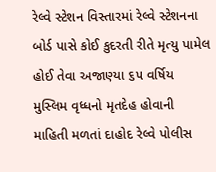રેલ્વે સ્ટેશન વિસ્તારમાં રેલ્વે સ્ટેશનના બોર્ડ પાસે કોઈ કુદરતી રીતે મૃત્યુ પામેલ હોઈ તેવા અજાણ્યા ૬૫ વર્ષિય મુસ્લિમ વૃધ્ધનો મૃતદેહ હોવાની માહિતી મળતાં દાહોદ રેલ્વે પોલીસ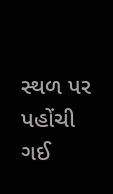સ્થળ પર પહોંચી ગઈ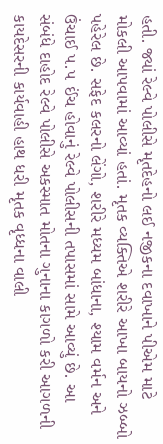હતી. જ્યાં રેલ્વે પોલીસે મૃતદેહનો લઈ નજીકના દવાખાને પીએમ માટે મોકલી આપવામાં આવ્યાં હતાં. મૃતક વ્યક્તિએ શરીરે આખા બાયનો ઝબ્બો પહેરેલ છે. સફેદ કલરનો લેંગો, શરીરે મધ્યમ બાંધાના, શ્યામ વર્મન અને ઉંચાઈ ૫.૫ ઈંચ હોવાનું રેલ્વે પોલીસની તપાસમાં સામે આવ્યું છે. આ સંબંધે દાહોદ રેલ્વે પોલીસે અકસ્માત મોતના ગુનાના કાગળો કરી આગળની કાયદેસરની કાર્યવાહી હાથ ધરી મૃતક વૃધ્ધના વાલી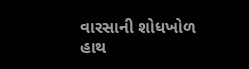વારસાની શોધખોળ હાથ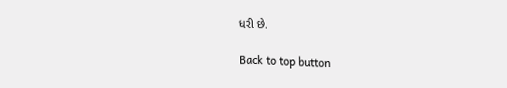ધરી છે.

Back to top button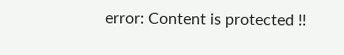error: Content is protected !!